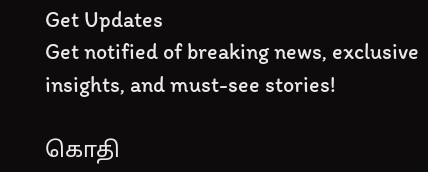Get Updates
Get notified of breaking news, exclusive insights, and must-see stories!

கொதி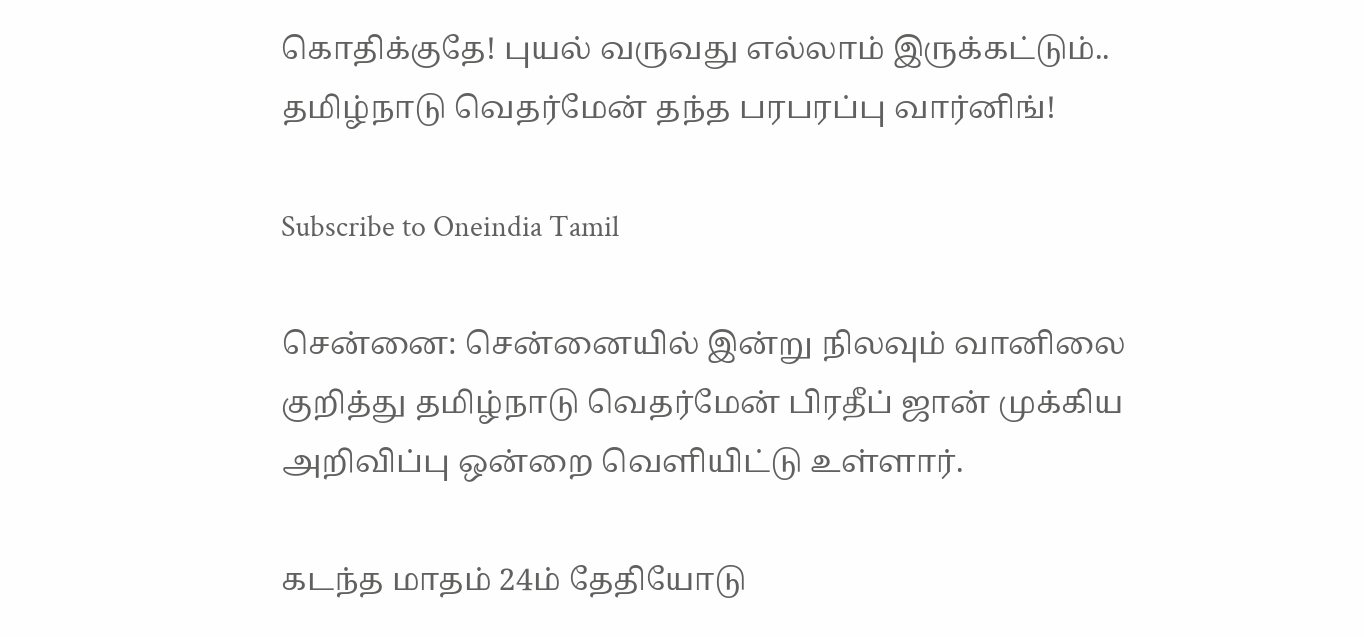கொதிக்குதே! புயல் வருவது எல்லாம் இருக்கட்டும்.. தமிழ்நாடு வெதர்மேன் தந்த பரபரப்பு வார்னிங்!

Subscribe to Oneindia Tamil

சென்னை: சென்னையில் இன்று நிலவும் வானிலை குறித்து தமிழ்நாடு வெதர்மேன் பிரதீப் ஜான் முக்கிய அறிவிப்பு ஒன்றை வெளியிட்டு உள்ளார்.

கடந்த மாதம் 24ம் தேதியோடு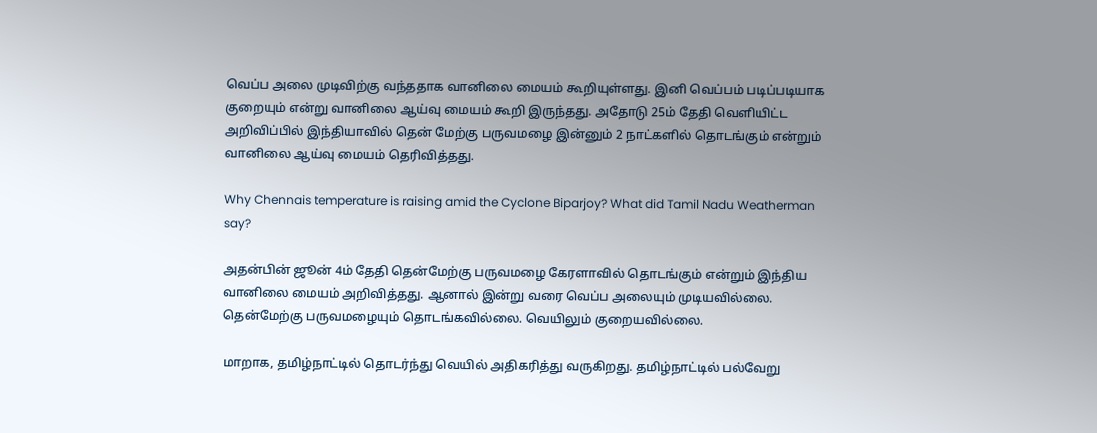வெப்ப அலை முடிவிற்கு வந்ததாக வானிலை மையம் கூறியுள்ளது. இனி வெப்பம் படிப்படியாக குறையும் என்று வானிலை ஆய்வு மையம் கூறி இருந்தது. அதோடு 25ம் தேதி வெளியிட்ட அறிவிப்பில் இந்தியாவில் தென் மேற்கு பருவமழை இன்னும் 2 நாட்களில் தொடங்கும் என்றும் வானிலை ஆய்வு மையம் தெரிவித்தது.

Why Chennais temperature is raising amid the Cyclone Biparjoy? What did Tamil Nadu Weatherman say?

அதன்பின் ஜூன் 4ம் தேதி தென்மேற்கு பருவமழை கேரளாவில் தொடங்கும் என்றும் இந்திய வானிலை மையம் அறிவித்தது. ஆனால் இன்று வரை வெப்ப அலையும் முடியவில்லை. தென்மேற்கு பருவமழையும் தொடங்கவில்லை. வெயிலும் குறையவில்லை.

மாறாக, தமிழ்நாட்டில் தொடர்ந்து வெயில் அதிகரித்து வருகிறது. தமிழ்நாட்டில் பல்வேறு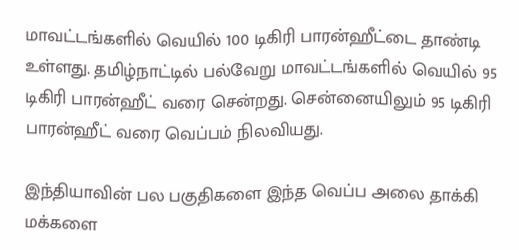மாவட்டங்களில் வெயில் 100 டிகிரி பாரன்ஹீட்டை தாண்டி உள்ளது. தமிழ்நாட்டில் பல்வேறு மாவட்டங்களில் வெயில் 95 டிகிரி பாரன்ஹீட் வரை சென்றது. சென்னையிலும் 95 டிகிரி பாரன்ஹீட் வரை வெப்பம் நிலவியது.

இந்தியாவின் பல பகுதிகளை இந்த வெப்ப அலை தாக்கி மக்களை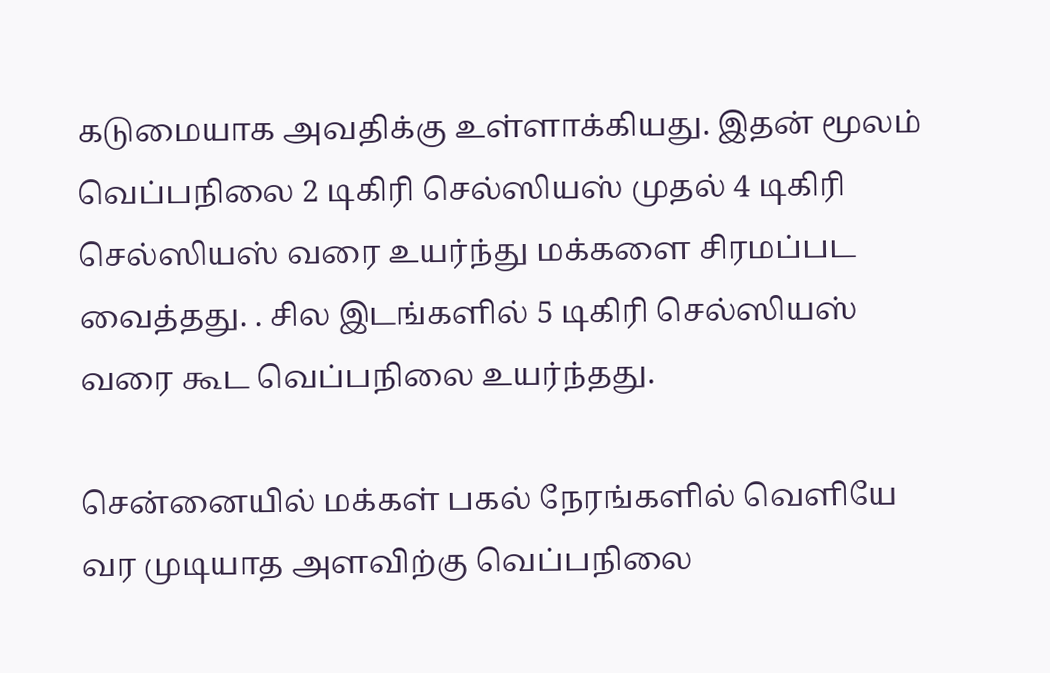கடுமையாக அவதிக்கு உள்ளாக்கியது. இதன் மூலம் வெப்பநிலை 2 டிகிரி செல்ஸியஸ் முதல் 4 டிகிரி செல்ஸியஸ் வரை உயர்ந்து மக்களை சிரமப்பட வைத்தது. . சில இடங்களில் 5 டிகிரி செல்ஸியஸ் வரை கூட வெப்பநிலை உயர்ந்தது.

சென்னையில் மக்கள் பகல் நேரங்களில் வெளியே வர முடியாத அளவிற்கு வெப்பநிலை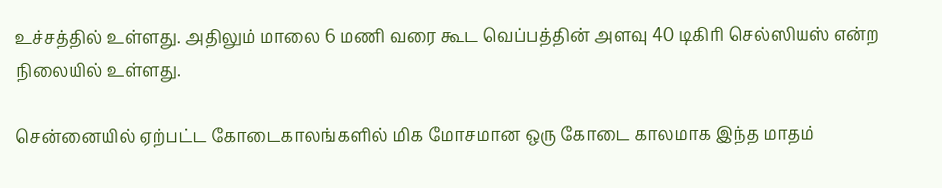உச்சத்தில் உள்ளது. அதிலும் மாலை 6 மணி வரை கூட வெப்பத்தின் அளவு 40 டிகிரி செல்ஸியஸ் என்ற நிலையில் உள்ளது.

சென்னையில் ஏற்பட்ட கோடைகாலங்களில் மிக மோசமான ஒரு கோடை காலமாக இந்த மாதம்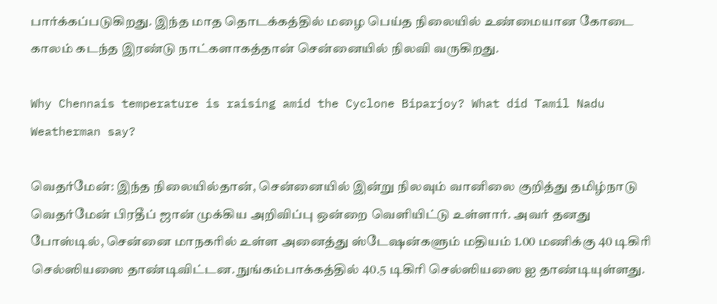பார்க்கப்படுகிறது. இந்த மாத தொடக்கத்தில் மழை பெய்த நிலையில் உண்மையான கோடை காலம் கடந்த இரண்டு நாட்களாகத்தான் சென்னையில் நிலவி வருகிறது.

Why Chennais temperature is raising amid the Cyclone Biparjoy? What did Tamil Nadu Weatherman say?

வெதர்மேன்: இந்த நிலையில்தான், சென்னையில் இன்று நிலவும் வானிலை குறித்து தமிழ்நாடு வெதர்மேன் பிரதீப் ஜான் முக்கிய அறிவிப்பு ஒன்றை வெளியிட்டு உள்ளார். அவர் தனது போஸ்டில், சென்னை மாநகரில் உள்ள அனைத்து ஸ்டேஷன்களும் மதியம் 1.00 மணிக்கு 40 டிகிரி செல்ஸியஸை தாண்டிவிட்டன. நுங்கம்பாக்கத்தில் 40.5 டிகிரி செல்ஸியஸை ஐ தாண்டியுள்ளது.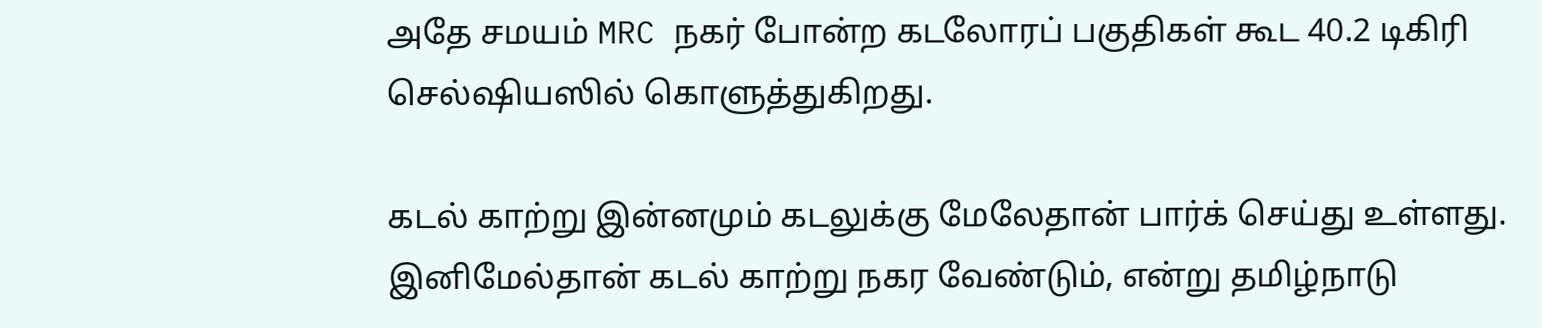அதே சமயம் MRC நகர் போன்ற கடலோரப் பகுதிகள் கூட 40.2 டிகிரி செல்ஷியஸில் கொளுத்துகிறது.

கடல் காற்று இன்னமும் கடலுக்கு மேலேதான் பார்க் செய்து உள்ளது. இனிமேல்தான் கடல் காற்று நகர வேண்டும், என்று தமிழ்நாடு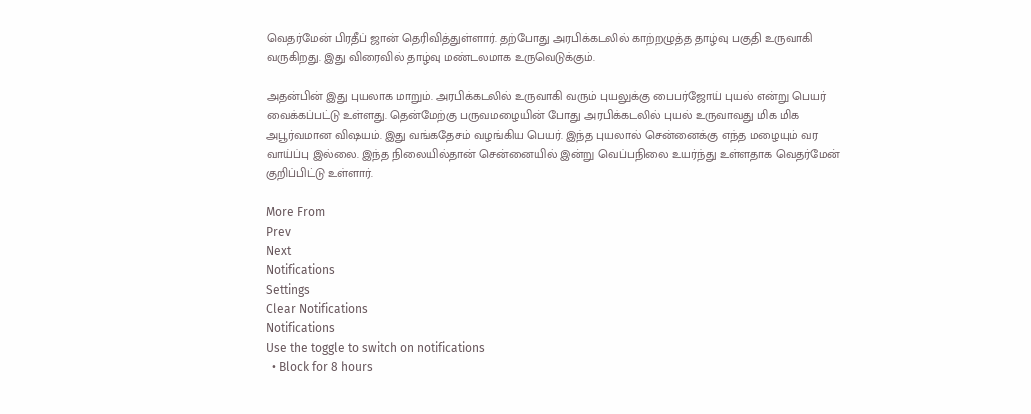வெதர்மேன் பிரதீப் ஜான் தெரிவித்துள்ளார். தற்போது அரபிக்கடலில் காற்றழுத்த தாழ்வு பகுதி உருவாகி வருகிறது. இது விரைவில் தாழ்வு மண்டலமாக உருவெடுக்கும்.

அதன்பின் இது புயலாக மாறும். அரபிக்கடலில் உருவாகி வரும் புயலுக்கு பைபர்ஜோய் புயல் என்று பெயர் வைக்கப்பட்டு உள்ளது. தென்மேற்கு பருவமழையின் போது அரபிக்கடலில் புயல் உருவாவது மிக மிக அபூர்வமான விஷயம். இது வங்கதேசம் வழங்கிய பெயர். இந்த புயலால் சென்னைக்கு எந்த மழையும் வர வாய்ப்பு இல்லை. இந்த நிலையில்தான் சென்னையில் இன்று வெப்பநிலை உயர்ந்து உள்ளதாக வெதர்மேன் குறிப்பிட்டு உள்ளார்.

More From
Prev
Next
Notifications
Settings
Clear Notifications
Notifications
Use the toggle to switch on notifications
  • Block for 8 hours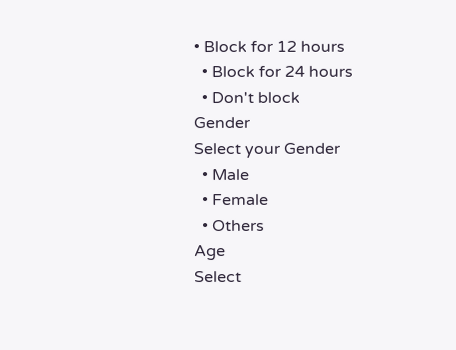• Block for 12 hours
  • Block for 24 hours
  • Don't block
Gender
Select your Gender
  • Male
  • Female
  • Others
Age
Select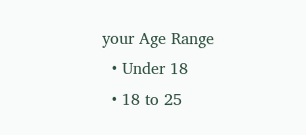your Age Range
  • Under 18
  • 18 to 25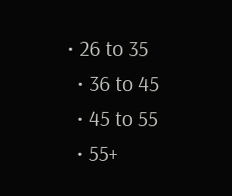• 26 to 35
  • 36 to 45
  • 45 to 55
  • 55+